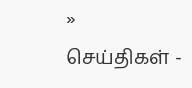» செய்திகள் -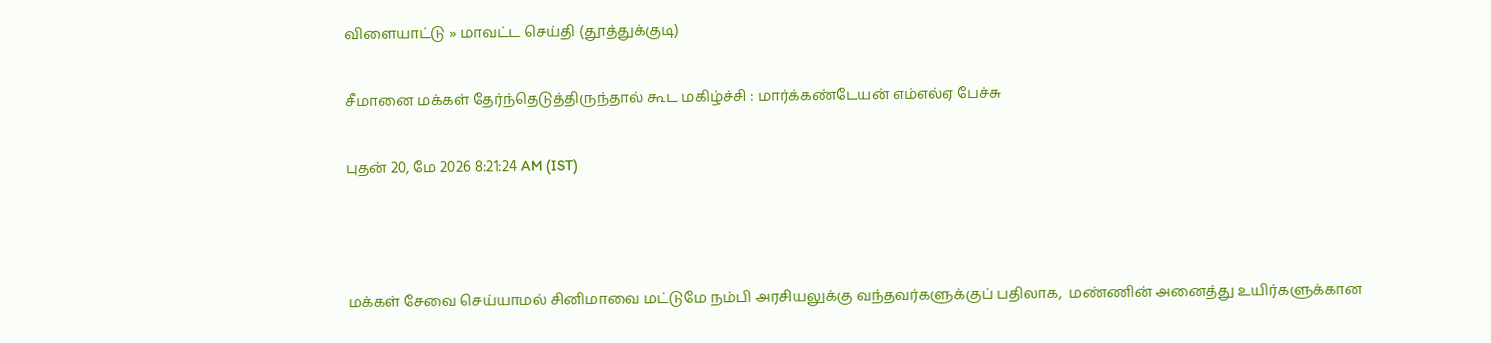விளையாட்டு » மாவட்ட செய்தி (தூத்துக்குடி)

சீமானை மக்கள் தேர்ந்தெடுத்திருந்தால் கூட மகிழ்ச்சி : மார்க்கண்டேயன் எம்எல்ஏ பேச்சு

புதன் 20, மே 2026 8:21:24 AM (IST)



மக்கள் சேவை செய்யாமல் சினிமாவை மட்டுமே நம்பி அரசியலுக்கு வந்தவர்களுக்குப் பதிலாக,  மண்ணின் அனைத்து உயிர்களுக்கான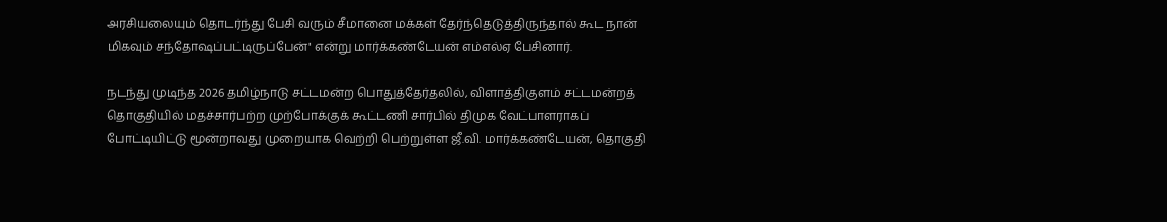அரசியலையும் தொடர்ந்து பேசி வரும் சீமானை மக்கள் தேர்ந்தெடுத்திருந்தால் கூட நான் மிகவும் சந்தோஷப்பட்டிருப்பேன்" என்று மார்க்கண்டேயன் எம்எல்ஏ பேசினார்.

நடந்து முடிந்த 2026 தமிழ்நாடு சட்டமன்ற பொதுத்தேர்தலில், விளாத்திகுளம் சட்டமன்றத் தொகுதியில் மதச்சார்பற்ற முற்போக்குக் கூட்டணி சார்பில் திமுக வேட்பாளராகப் போட்டியிட்டு மூன்றாவது முறையாக வெற்றி பெற்றுள்ள ஜீ.வி. மார்க்கண்டேயன், தொகுதி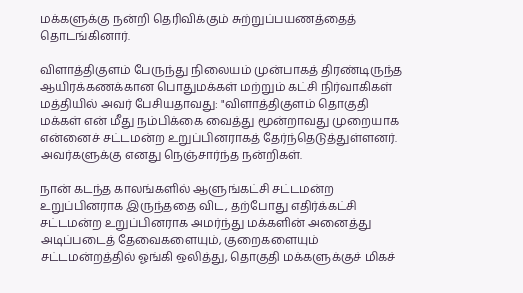மக்களுக்கு நன்றி தெரிவிக்கும் சுற்றுப்பயணத்தைத் தொடங்கினார்.

விளாத்திகுளம் பேருந்து நிலையம் முன்பாகத் திரண்டிருந்த ஆயிரக்கணக்கான பொதுமக்கள் மற்றும் கட்சி நிர்வாகிகள் மத்தியில் அவர் பேசியதாவது: "விளாத்திகுளம் தொகுதி மக்கள் என் மீது நம்பிக்கை வைத்து மூன்றாவது முறையாக என்னைச் சட்டமன்ற உறுப்பினராகத் தேர்ந்தெடுத்துள்ளனர். அவர்களுக்கு எனது நெஞ்சார்ந்த நன்றிகள்.

நான் கடந்த காலங்களில் ஆளுங்கட்சி சட்டமன்ற உறுப்பினராக இருந்ததை விட, தற்போது எதிர்க்கட்சி சட்டமன்ற உறுப்பினராக அமர்ந்து மக்களின் அனைத்து அடிப்படைத் தேவைகளையும், குறைகளையும் சட்டமன்றத்தில் ஓங்கி ஒலித்து, தொகுதி மக்களுக்குச் மிகச்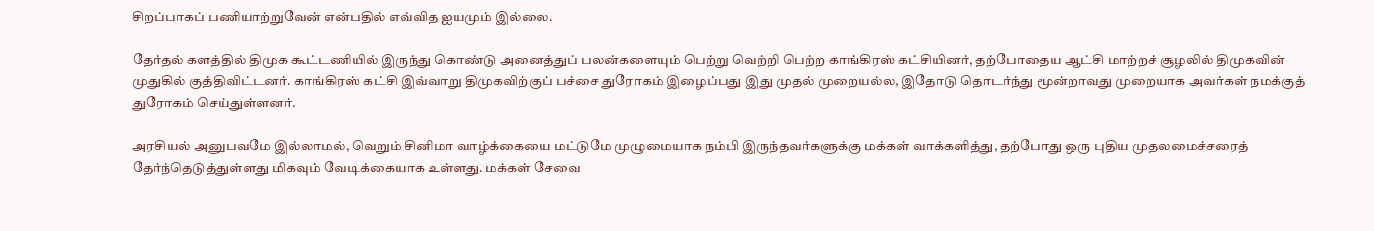சிறப்பாகப் பணியாற்றுவேன் என்பதில் எவ்வித ஐயமும் இல்லை.

தேர்தல் களத்தில் திமுக கூட்டணியில் இருந்து கொண்டு அனைத்துப் பலன்களையும் பெற்று வெற்றி பெற்ற காங்கிரஸ் கட்சியினர், தற்போதைய ஆட்சி மாற்றச் சூழலில் திமுகவின் முதுகில் குத்திவிட்டனர். காங்கிரஸ் கட்சி இவ்வாறு திமுகவிற்குப் பச்சை துரோகம் இழைப்பது இது முதல் முறையல்ல, இதோடு தொடர்ந்து மூன்றாவது முறையாக அவர்கள் நமக்குத் துரோகம் செய்துள்ளனர்.

அரசியல் அனுபவமே இல்லாமல், வெறும் சினிமா வாழ்க்கையை மட்டுமே முழுமையாக நம்பி இருந்தவர்களுக்கு மக்கள் வாக்களித்து, தற்போது ஒரு புதிய முதலமைச்சரைத் தேர்ந்தெடுத்துள்ளது மிகவும் வேடிக்கையாக உள்ளது. மக்கள் சேவை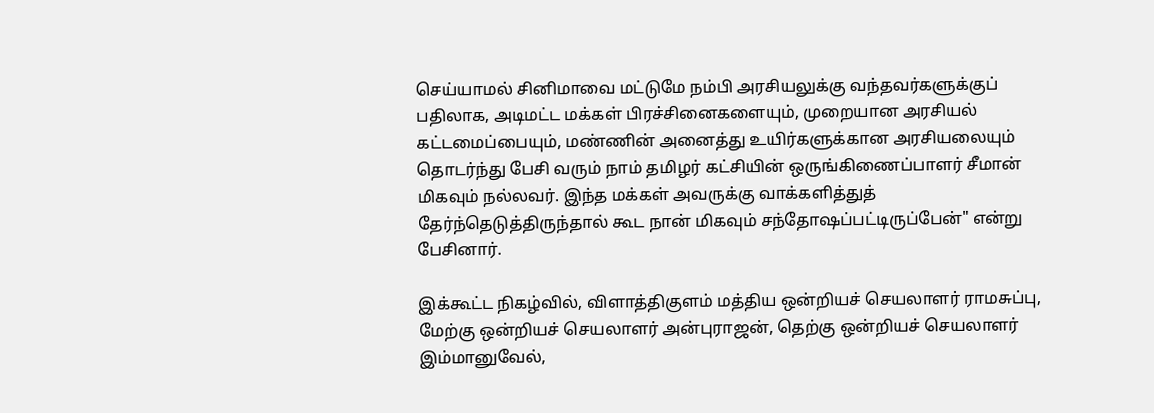செய்யாமல் சினிமாவை மட்டுமே நம்பி அரசியலுக்கு வந்தவர்களுக்குப் பதிலாக, அடிமட்ட மக்கள் பிரச்சினைகளையும், முறையான அரசியல் கட்டமைப்பையும், மண்ணின் அனைத்து உயிர்களுக்கான அரசியலையும் தொடர்ந்து பேசி வரும் நாம் தமிழர் கட்சியின் ஒருங்கிணைப்பாளர் சீமான் மிகவும் நல்லவர். இந்த மக்கள் அவருக்கு வாக்களித்துத் தேர்ந்தெடுத்திருந்தால் கூட நான் மிகவும் சந்தோஷப்பட்டிருப்பேன்" என்று பேசினார்.

இக்கூட்ட நிகழ்வில், விளாத்திகுளம் மத்திய ஒன்றியச் செயலாளர் ராமசுப்பு, மேற்கு ஒன்றியச் செயலாளர் அன்புராஜன், தெற்கு ஒன்றியச் செயலாளர் இம்மானுவேல்,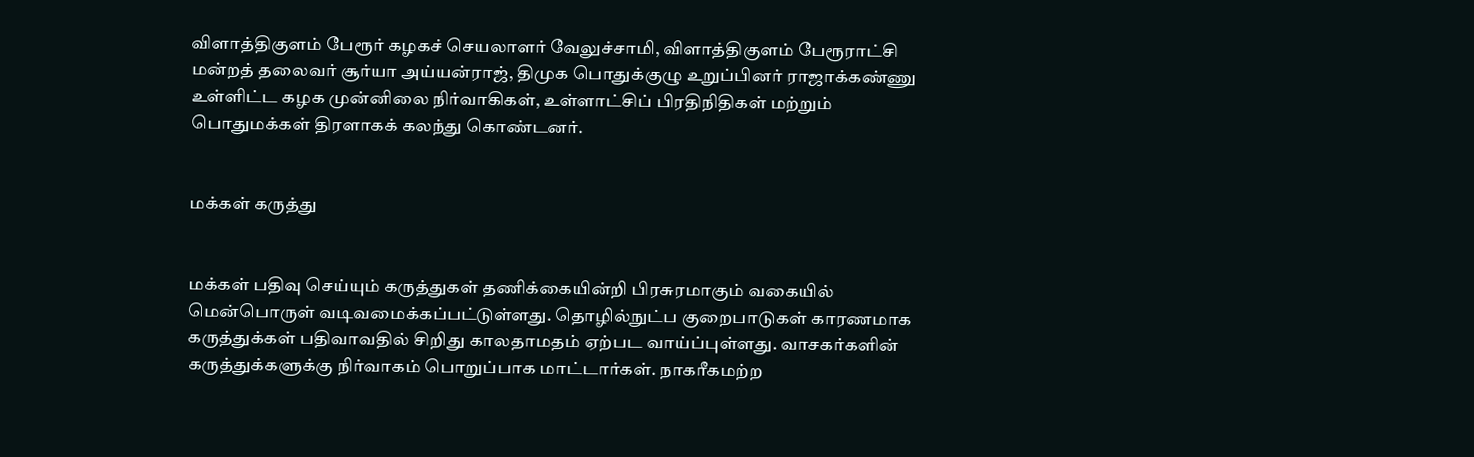விளாத்திகுளம் பேரூர் கழகச் செயலாளர் வேலுச்சாமி, விளாத்திகுளம் பேரூராட்சி மன்றத் தலைவர் சூர்யா அய்யன்ராஜ், திமுக பொதுக்குழு உறுப்பினர் ராஜாக்கண்ணு உள்ளிட்ட கழக முன்னிலை நிர்வாகிகள், உள்ளாட்சிப் பிரதிநிதிகள் மற்றும் பொதுமக்கள் திரளாகக் கலந்து கொண்டனர்.


மக்கள் கருத்து


மக்கள் பதிவு செய்யும் கருத்துகள் தணிக்கையின்றி பிரசுரமாகும் வகையில் மென்பொருள் வடிவமைக்கப்பட்டுள்ளது. தொழில்நுட்ப குறைபாடுகள் காரணமாக கருத்துக்கள் பதிவாவதில் சிறிது காலதாமதம் ஏற்பட வாய்ப்புள்ளது. வாசகர்களின் கருத்துக்களுக்கு நிர்வாகம் பொறுப்பாக மாட்டார்கள். நாகரீகமற்ற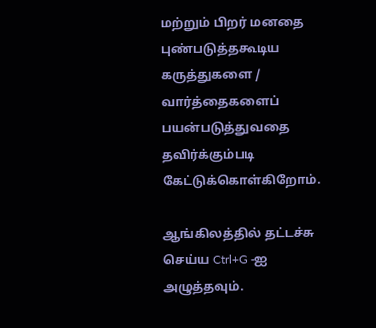மற்றும் பிறர் மனதை புண்படுத்தகூடிய கருத்துகளை / வார்த்தைகளைப் பயன்படுத்துவதை தவிர்க்கும்படி கேட்டுக்கொள்கிறோம்.

ஆங்கிலத்தில் தட்டச்சு செய்ய Ctrl+G -ஐ அழுத்தவும்.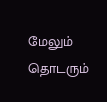மேலும் தொடரும்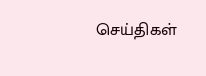செய்திகள்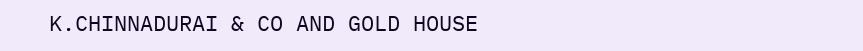K.CHINNADURAI & CO AND GOLD HOUSE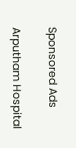Sponsored Ads

Arputham Hospital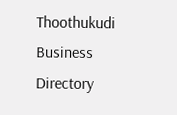Thoothukudi Business Directory